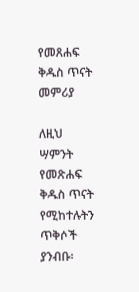የመጸሐፍ ቅዱስ ጥናት መምሪያ

ለዚህ ሣምንት የመጽሐፍ ቅዱስ ጥናት የሚከተሉትን ጥቅሶች ያንብቡ፡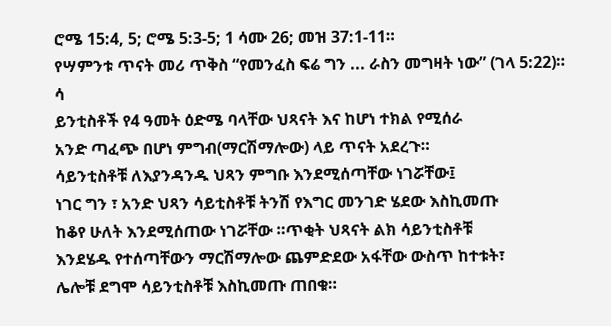ሮሜ 15:4, 5; ሮሜ 5:3-5; 1 ሳሙ 26; መዝ 37:1-11።
የሣምንቱ ጥናት መሪ ጥቅስ “የመንፈስ ፍሬ ግን ... ራስን መግዛት ነው” (ገላ 5:22)።
ሳ
ይንቲስቶች የ4 ዓመት ዕድሜ ባላቸው ህጻናት እና ከሆነ ተክል የሚሰራ
አንድ ጣፈጭ በሆነ ምግብ(ማርሽማሎው) ላይ ጥናት አደረጉ።
ሳይንቲስቶቹ ለእያንዳንዱ ህጻን ምግቡ እንደሚሰጣቸው ነገሯቸው፤
ነገር ግን ፣ አንድ ህጻን ሳይቲስቶቹ ትንሽ የእግር መንገድ ሄደው እስኪመጡ
ከቆየ ሁለት እንደሚሰጠው ነገሯቸው ።ጥቂት ህጻናት ልክ ሳይንቲስቶቹ
እንደሄዱ የተሰጣቸውን ማርሽማሎው ጨምድደው አፋቸው ውስጥ ከተቱት፣
ሌሎቹ ደግሞ ሳይንቲስቶቹ እስኪመጡ ጠበቁ።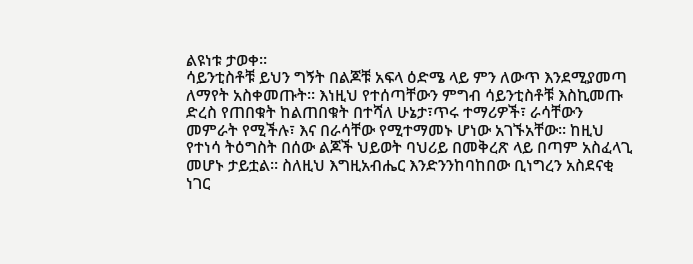ልዩነቱ ታወቀ።
ሳይንቲስቶቹ ይህን ግኝት በልጆቹ አፍላ ዕድሜ ላይ ምን ለውጥ እንደሚያመጣ
ለማየት አስቀመጡት። እነዚህ የተሰጣቸውን ምግብ ሳይንቲስቶቹ እስኪመጡ
ድረስ የጠበቁት ከልጠበቁት በተሻለ ሁኔታ፣ጥሩ ተማሪዎች፣ ራሳቸውን
መምራት የሚችሉ፣ እና በራሳቸው የሚተማመኑ ሆነው አገኙአቸው። ከዚህ
የተነሳ ትዕግስት በሰው ልጆች ህይወት ባህሪይ በመቅረጽ ላይ በጣም አስፈላጊ
መሆኑ ታይቷል። ስለዚህ እግዚአብሔር እንድንንከባከበው ቢነግረን አስደናቂ
ነገር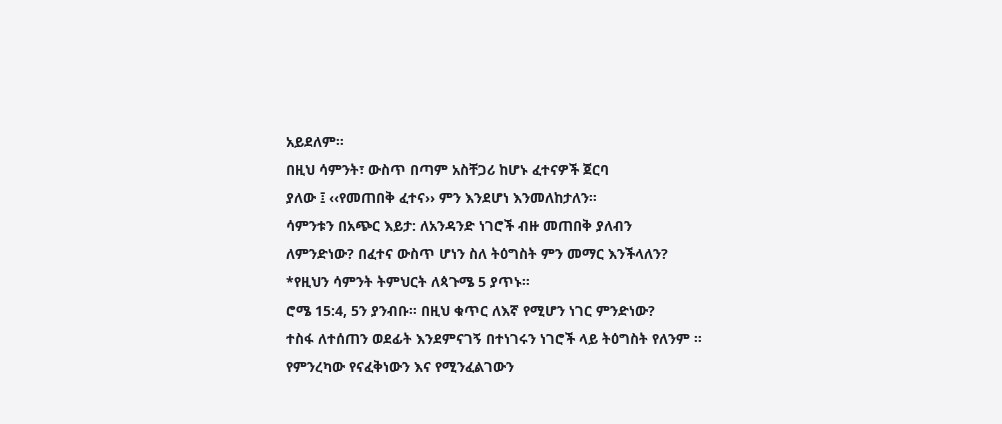አይደለም።
በዚህ ሳምንት፣ ውስጥ በጣም አስቸጋሪ ከሆኑ ፈተናዎች ጀርባ
ያለው ፤ ‹‹የመጠበቅ ፈተና›› ምን እንደሆነ እንመለከታለን።
ሳምንቱን በአጭር እይታ: ለአንዳንድ ነገሮች ብዙ መጠበቅ ያለብን
ለምንድነው? በፈተና ውስጥ ሆነን ስለ ትዕግስት ምን መማር እንችላለን?
*የዚህን ሳምንት ትምህርት ለጳጉሜ 5 ያጥኑ።
ሮሜ 15:4, 5ን ያንብቡ። በዚህ ቁጥር ለእኛ የሚሆን ነገር ምንድነው?
ተስፋ ለተሰጠን ወደፊት እንደምናገኝ በተነገሩን ነገሮች ላይ ትዕግስት የለንም ። የምንረካው የናፈቅነውን እና የሚንፈልገውን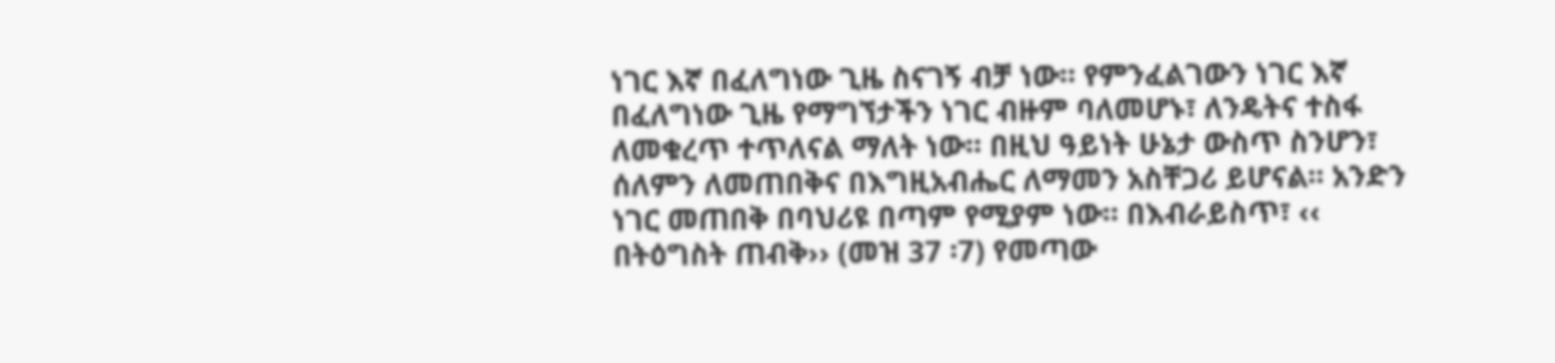ነገር እኛ በፈለግነው ጊዜ ስናገኝ ብቻ ነው። የምንፈልገውን ነገር እኛ በፈለግነው ጊዜ የማግኘታችን ነገር ብዙም ባለመሆኑ፣ ለንዴትና ተስፋ ለመቁረጥ ተጥለናል ማለት ነው። በዚህ ዓይነት ሁኔታ ውስጥ ስንሆን፣ ሰለምን ለመጠበቅና በእግዚአብሔር ለማመን አስቸጋሪ ይሆናል። አንድን ነገር መጠበቅ በባህሪዩ በጣም የሚያም ነው። በእብራይስጥ፣ ‹‹ በትዕግስት ጠብቅ›› (መዝ 37 ፡7) የመጣው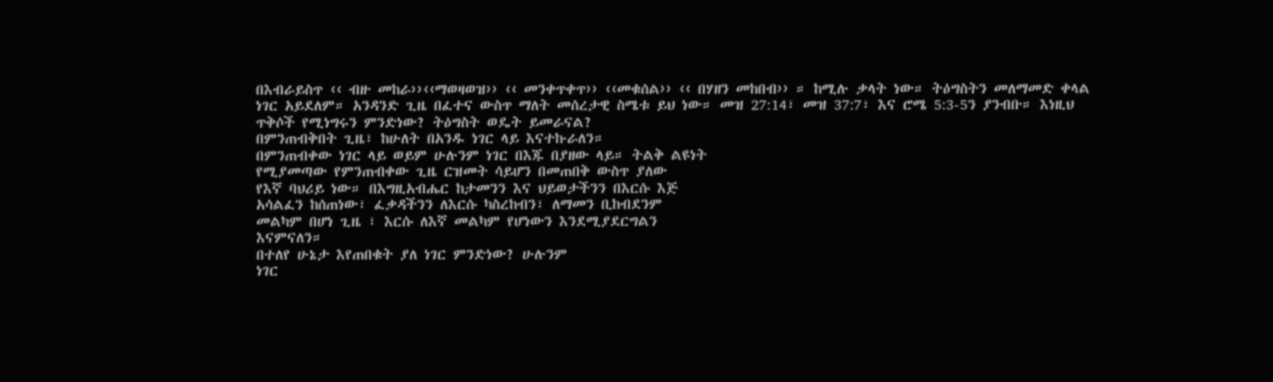በእብራይስጥ ‹‹ ብዙ መከራ››‹‹ማወዛወዝ›› ‹‹ መንቀጥቀጥ›› ‹‹መቁሰል›› ‹‹ በሃዘን መከበብ›› ። ከሚሉ ቃላት ነው። ትዕግስትን መለማመድ ቀላል ነገር አይደለም። አንዳንድ ጊዜ በፈተና ውስጥ ማለት መሰረታዊ ስሜቱ ይህ ነው። መዝ 27:14፣ መዝ 37:7፣ እና ሮሜ 5:3-5ን ያንብቡ። እነዚህ ጥቅሶች የሚነግሩን ምንድነው? ትዕግስት ወዴት ይመራናል?
በምንጠብቅበት ጊዜ፣ ከሁለት በአንዱ ነገር ላይ እናተኩራለን።
በምንጠብቀው ነገር ላይ ወይም ሁሉንም ነገር በእጁ በያዘው ላይ። ትልቅ ልዩነት
የሚያመጣው የምንጠብቀው ጊዜ ርዝመት ሳይሆን በመጠበቅ ውስጥ ያለው
የእኛ ባህሪይ ነው። በእግዚአብሔር ከታመንን እና ህይወታችንን በእርሱ እጅ
አሳልፈን ከሰጠነው፣ ፈቃዳችንን ለእርሱ ካስረከብን፣ ለማመን ቢከብደንም
መልካም በሆነ ጊዜ ፣ እርሱ ለእኛ መልካም የሆነውን እንደሚያደርግልን
እናምናለን።
በተለየ ሁኔታ እየጠበቁት ያለ ነገር ምንድነው? ሁሉንም
ነገር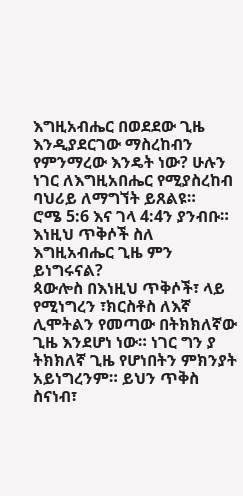እግዚአብሔር በወደደው ጊዜ እንዲያደርገው ማስረከብን
የምንማረው እንዴት ነው? ሁሉን ነገር ለእግዚአበሔር የሚያስረከብ
ባህሪይ ለማግኘት ይጸልዩ።
ሮሜ 5:6 እና ገላ 4:4ን ያንብቡ። እነዚህ ጥቅሶች ስለ እግዚአብሔር ጊዜ ምን ይነግሩናል?
ጳውሎስ በእነዚህ ጥቅሶች፣ ላይ የሚነግረን ፣ክርስቶስ ለእኛ ሊሞትልን የመጣው በትክክለኛው ጊዜ እንደሆነ ነው። ነገር ግን ያ ትክክለኛ ጊዜ የሆነበትን ምክንያት አይነግረንም። ይህን ጥቅስ ስናነብ፣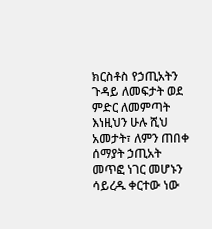ክርስቶስ የኃጢአትን ጉዳይ ለመፍታት ወደ ምድር ለመምጣት እነዚህን ሁሉ ሺህ አመታት፣ ለምን ጠበቀ ሰማያት ኃጢአት መጥፎ ነገር መሆኑን ሳይረዱ ቀርተው ነው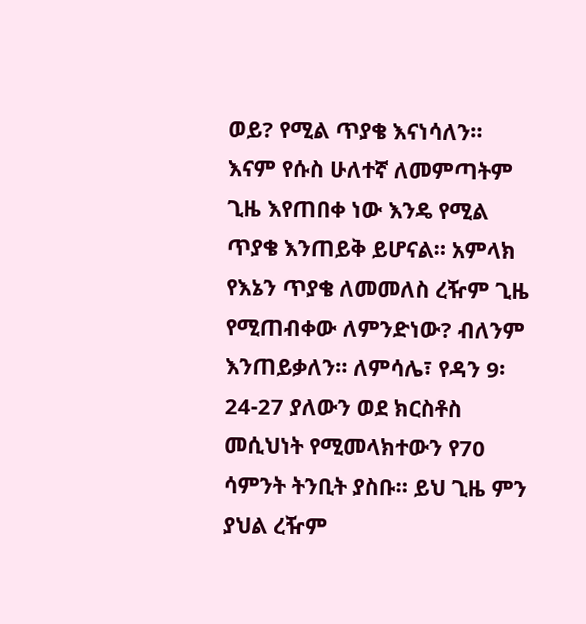ወይ? የሚል ጥያቄ እናነሳለን። እናም የሱስ ሁለተኛ ለመምጣትም ጊዜ እየጠበቀ ነው እንዴ የሚል ጥያቄ እንጠይቅ ይሆናል። አምላክ የእኔን ጥያቄ ለመመለስ ረዥም ጊዜ የሚጠብቀው ለምንድነው? ብለንም እንጠይቃለን። ለምሳሌ፣ የዳን 9፡ 24-27 ያለውን ወደ ክርስቶስ መሲህነት የሚመላክተውን የ70 ሳምንት ትንቢት ያስቡ። ይህ ጊዜ ምን ያህል ረዥም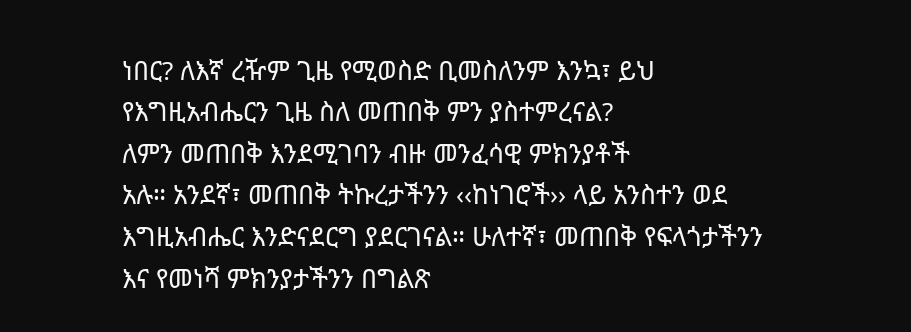ነበር? ለእኛ ረዥም ጊዜ የሚወስድ ቢመስለንም እንኳ፣ ይህ የእግዚአብሔርን ጊዜ ስለ መጠበቅ ምን ያስተምረናል?
ለምን መጠበቅ እንደሚገባን ብዙ መንፈሳዊ ምክንያቶች
አሉ። አንደኛ፣ መጠበቅ ትኩረታችንን ‹‹ከነገሮች›› ላይ አንስተን ወደ
እግዚአብሔር እንድናደርግ ያደርገናል። ሁለተኛ፣ መጠበቅ የፍላጎታችንን
እና የመነሻ ምክንያታችንን በግልጽ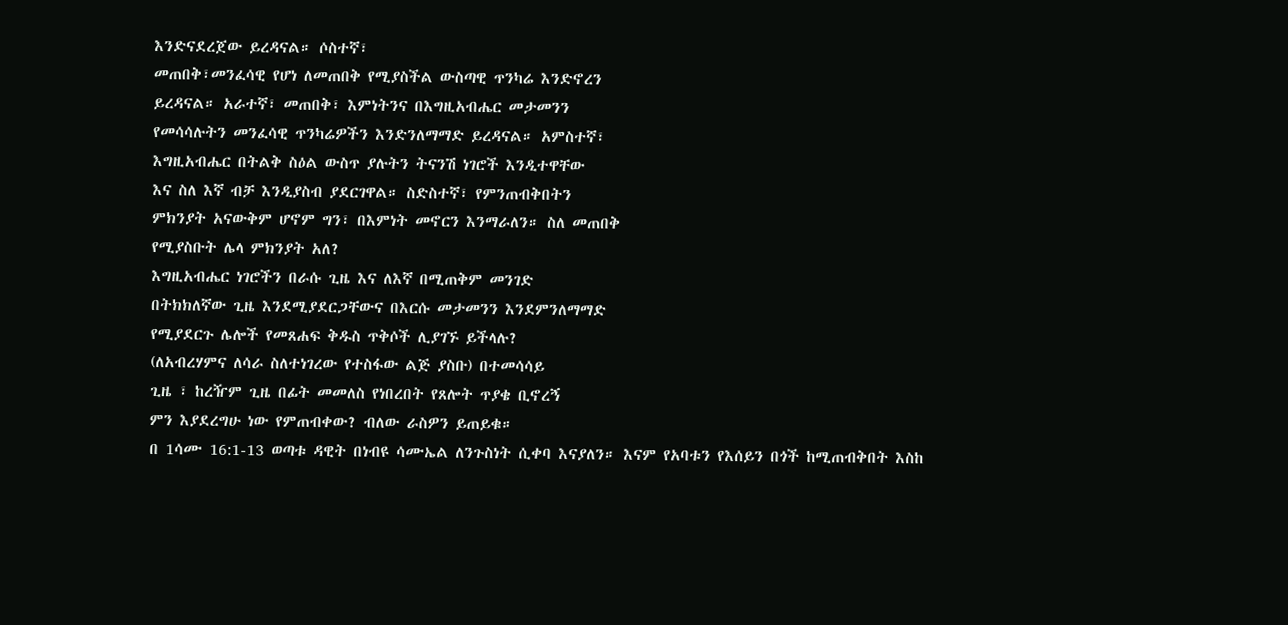እንድናደረጀው ይረዳናል። ሶስተኛ፣
መጠበቅ፣መንፈሳዊ የሆነ ለመጠበቅ የሚያስችል ውስጣዊ ጥንካሬ እንድኖረን
ይረዳናል። አራተኛ፣ መጠበቅ፣ እምነትንና በእግዚአብሔር መታመንን
የመሳሳሉትን መንፈሳዊ ጥንካሬዎችን እንድንለማማድ ይረዳናል። አምስተኛ፣
እግዚአብሔር በትልቅ ስዕል ውስጥ ያሉትን ትናንሽ ነገሮች እንዲተዋቸው
እና ስለ እኛ ብቻ እንዲያስብ ያደርገዋል። ስድስተኛ፣ የምንጠብቅበትን
ምክንያት አናውቅም ሆኖም ግን፣ በእምነት መኖርን እንማራለን። ስለ መጠበቅ
የሚያስቡት ሌላ ምክንያት አለ?
እግዚአብሔር ነገሮችን በራሱ ጊዜ እና ለእኛ በሚጠቅም መንገድ
በትክክለኛው ጊዜ እንደሚያደርጋቸውና በእርሱ መታመንን እንደምንለማማድ
የሚያደርጉ ሌሎች የመጸሐፍ ቅዱስ ጥቅሶች ሊያገኙ ይችላሉ?
(ለአብረሃምና ለሳራ ስለተነገረው የተስፋው ልጅ ያስቡ) በተመሳሳይ
ጊዜ ፣ ከረዥም ጊዜ በፊት መመለስ የነበረበት የጸሎት ጥያቄ ቢኖረኝ
ምን እያደረግሁ ነው የምጠብቀው? ብለው ራስዎን ይጠይቁ።
በ 1ሳሙ 16:1-13 ወጣቱ ዳዊት በነብዩ ሳሙኤል ለንጉስነት ሲቀባ እናያለን። እናም የአባቱን የእሰይን በጎች ከሚጠብቅበት እስከ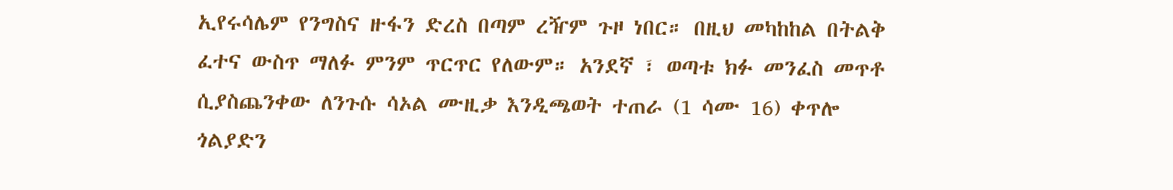ኢየሩሳሌም የንግስና ዙፋን ድረስ በጣም ረዥም ጉዞ ነበር። በዚህ መካከከል በትልቅ ፈተና ውስጥ ማለፉ ምንም ጥርጥር የለውም። አንደኛ ፣ ወጣቱ ክፉ መንፈስ መጥቶ ሲያስጨንቀው ለንጉሱ ሳኦል ሙዚቃ እንዲጫወት ተጠራ (1 ሳሙ 16) ቀጥሎ ጎልያድን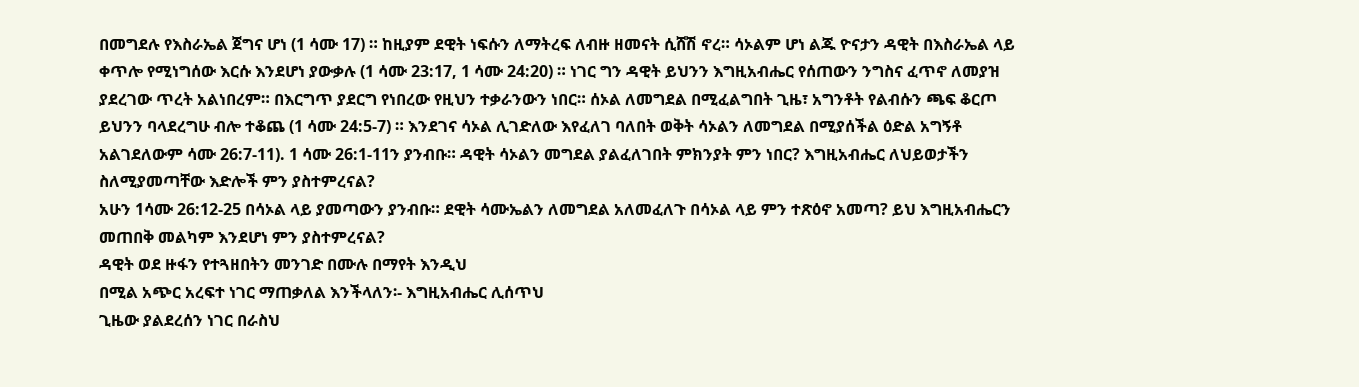በመግደሉ የእስራኤል ጀግና ሆነ (1 ሳሙ 17) ። ከዚያም ደዊት ነፍሱን ለማትረፍ ለብዙ ዘመናት ሲሸሽ ኖረ። ሳኦልም ሆነ ልጁ ዮናታን ዳዊት በእስራኤል ላይ ቀጥሎ የሚነግሰው እርሱ እንደሆነ ያውቃሉ (1 ሳሙ 23:17, 1 ሳሙ 24:20) ። ነገር ግን ዳዊት ይህንን እግዚአብሔር የሰጠውን ንግስና ፈጥኖ ለመያዝ ያደረገው ጥረት አልነበረም። በእርግጥ ያደርግ የነበረው የዚህን ተቃራንውን ነበር። ሰኦል ለመግደል በሚፈልግበት ጊዜ፣ አግንቶት የልብሱን ጫፍ ቆርጦ ይህንን ባላደረግሁ ብሎ ተቆጨ (1 ሳሙ 24:5-7) ። እንደገና ሳኦል ሊገድለው እየፈለገ ባለበት ወቅት ሳኦልን ለመግደል በሚያሰችል ዕድል አግኝቶ አልገደለውም ሳሙ 26:7-11). 1 ሳሙ 26:1-11ን ያንብቡ። ዳዊት ሳኦልን መግደል ያልፈለገበት ምክንያት ምን ነበር? እግዚአብሔር ለህይወታችን ስለሚያመጣቸው እድሎች ምን ያስተምረናል?
አሁን 1ሳሙ 26:12-25 በሳኦል ላይ ያመጣውን ያንብቡ። ደዊት ሳሙኤልን ለመግደል አለመፈለጉ በሳኦል ላይ ምን ተጽዕኖ አመጣ? ይህ እግዚአብሔርን መጠበቅ መልካም እንደሆነ ምን ያስተምረናል?
ዳዊት ወደ ዙፋን የተጓዘበትን መንገድ በሙሉ በማየት እንዲህ
በሚል አጭር አረፍተ ነገር ማጠቃለል እንችላለን፡- እግዚአብሔር ሊሰጥህ
ጊዜው ያልደረሰን ነገር በራስህ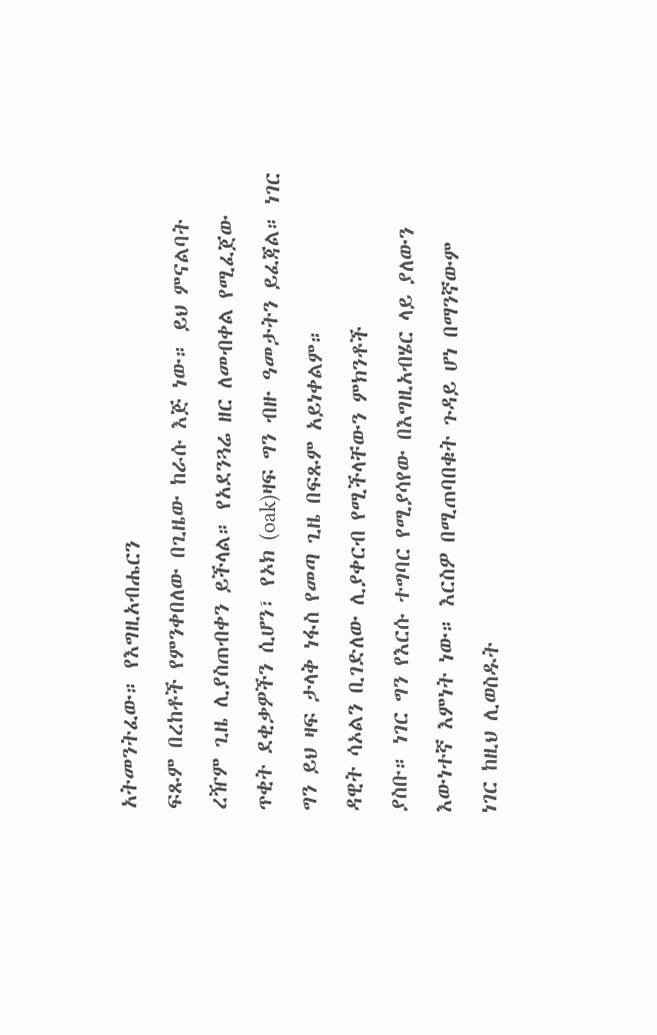አትመንትፈው። የእግዚአብሔርን
ፍጹም በረከቶች የምንቀበለው በጊዜው ከራሱ እጅ ነው። ይህ ምናልባት
ረዥም ጊዜ ሊያስጠብቀን ይችላል። የአደንጓሬ ዘር ለመብቀል የሚፈጀው
ጥቂት ደቂቃዎችን ሲሆን፣ የኦክ (oak)ዛፍ ግን ብዙ ዓመታትን ይፈጃል። ነገር
ግን ይህ ዛፍ ታላቅ ነፋስ የመጣ ጊዜ በፍጹም አይነቀልም።
ዳዊት ሳኦልን ቢገድለው ሊያቀርብ የሚችላቸውን ምክንቶች
ያስቡ። ነገር ግን የእርሱ ተግባር የሚያሳየው በእግዚአብሄር ላይ ያለውን
እውነተኛ እምነት ነው። እርስዎ በሚጠባበቁት ጉዳይ ሆነ በማንኛውም
ነገር ከዚህ ሊወስዱት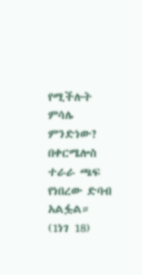የሚችሉት ምሳሌ ምንድነው?
በቀርሜሎስ ተራራ ጫፍ የነበረው ድባብ አልፏል። (1ነገ 18)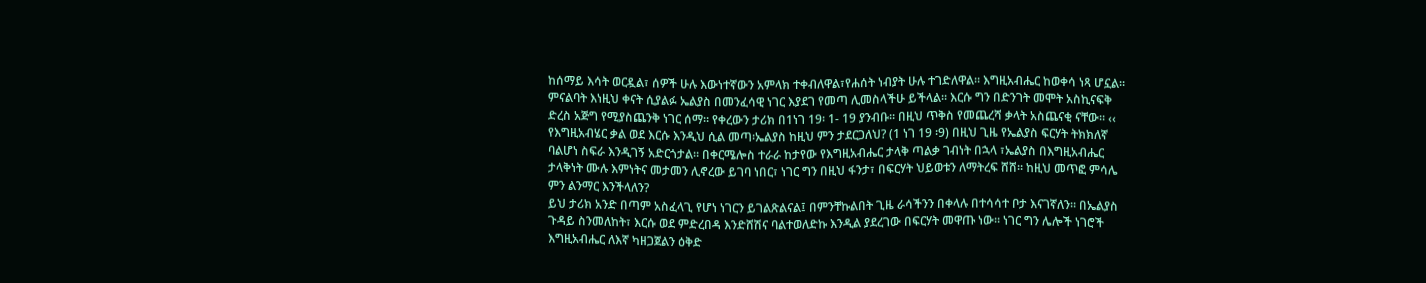ከሰማይ እሳት ወርዷል፣ ሰዎች ሁሉ እውነተኛውን አምላክ ተቀብለዋል፣የሐሰት ነብያት ሁሉ ተገድለዋል። እግዚአብሔር ከወቀሳ ነጻ ሆኗል። ምናልባት እነዚህ ቀናት ሲያልፉ ኤልያስ በመንፈሳዊ ነገር እያደገ የመጣ ሊመስላችሁ ይችላል። እርሱ ግን በድንገት መሞት አስኪናፍቅ ድረስ አጅግ የሚያስጨንቅ ነገር ሰማ። የቀረውን ታሪክ በ1ነገ 19፡ 1- 19 ያንብቡ። በዚህ ጥቅስ የመጨረሻ ቃላት አስጨናቂ ናቸው። ‹‹ የእግዚአብሄር ቃል ወደ እርሱ እንዲህ ሲል መጣ፡ኤልያስ ከዚህ ምን ታደርጋለህ? (1 ነገ 19 ፡9) በዚህ ጊዜ የኤልያስ ፍርሃት ትክክለኛ ባልሆነ ስፍራ እንዲገኝ አድርጎታል። በቀርሜሎስ ተራራ ከታየው የእግዚአብሔር ታላቅ ጣልቃ ገብነት በኋላ ፣ኤልያስ በእግዚአብሔር ታላቅነት ሙሉ እምነትና መታመን ሊኖረው ይገባ ነበር፣ ነገር ግን በዚህ ፋንታ፣ በፍርሃት ህይወቱን ለማትረፍ ሸሸ። ከዚህ መጥፎ ምሳሌ ምን ልንማር እንችላለን?
ይህ ታሪክ አንድ በጣም አስፈላጊ የሆነ ነገርን ይገልጽልናል፤ በምንቸኩልበት ጊዜ ራሳችንን በቀላሉ በተሳሳተ ቦታ እናገኛለን። በኤልያስ ጉዳይ ስንመለከት፣ እርሱ ወደ ምድረበዳ እንድሸሽና ባልተወለድኩ እንዲል ያደረገው በፍርሃት መዋጡ ነው። ነገር ግን ሌሎች ነገሮች እግዚአብሔር ለእኛ ካዘጋጀልን ዕቅድ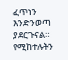ፈጥነን እንድንወጣ ያደርጉናል። የሚከተሉትን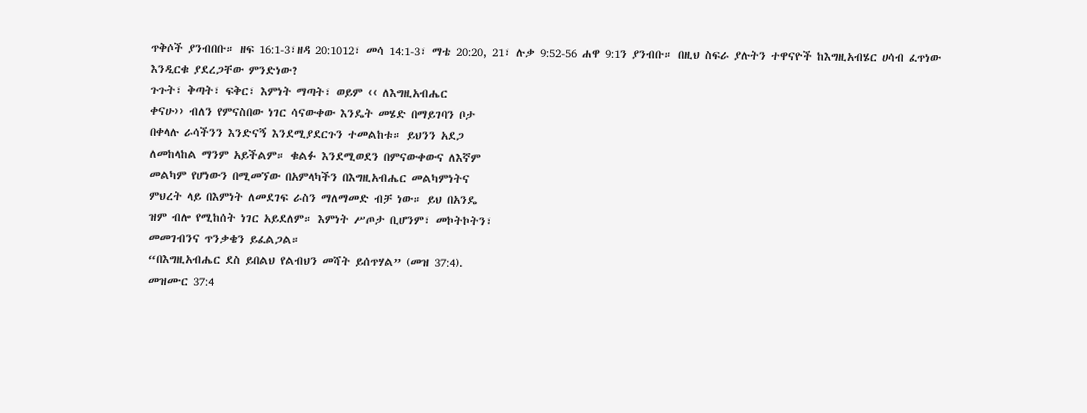ጥቅሶች ያንብበቡ። ዘፍ 16:1-3፣ዘዳ 20:1012፣ መሳ 14:1-3፣ ማቴ 20:20, 21፣ ሉቃ 9:52-56 ሐዋ 9:1ን ያንብቡ። በዚህ ስፍራ ያሉትን ተዋናዮች ከእግዚአብሄር ሀሳብ ፈጥነው እንዲርቁ ያደረጋቸው ምንድነው?
ጉጉት፣ ቅጣት፣ ፍቅር፣ እምነት ማጣት፣ ወይም ‹‹ ለእግዚአብሔር
ቀናሁ›› ብለን የምናስበው ነገር ሳናውቀው እንዴት መሄድ በማይገባን ቦታ
በቀላሉ ራሳችንን እንድናኝ እንደሚያደርጉን ተመልከቱ። ይህንን አደጋ
ለመከላከል ማንም አይችልም። ቁልፉ እንደሚወደን በምናውቀውና ለእኛም
መልካም የሆነውን በሚመኘው በአምላካችን በእግዚአብሔር መልካምነትና
ምህረት ላይ በእምነት ለመደገፍ ራስን ማለማመድ ብቻ ነው። ይህ በአንዴ
ዝም ብሎ የሚከሰት ነገር አይደለም። እምነት ሥጦታ ቢሆንም፣ መኮትኮትን፣
መመገብንና ጥንቃቄን ይፈልጋል።
“በእግዚአብሔር ደስ ይበልህ የልብህን መሻት ይሰጥሃል” (መዝ 37:4).
መዝሙር 37:4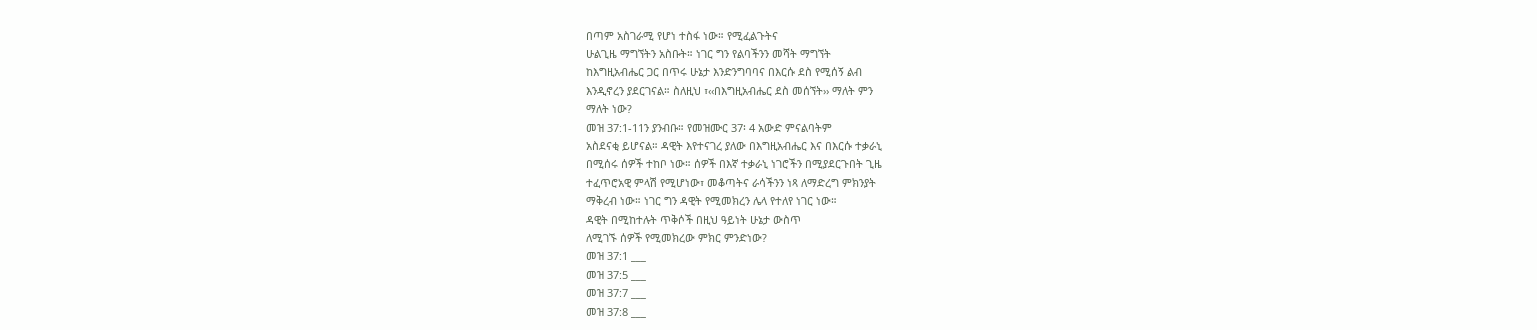በጣም አስገራሚ የሆነ ተስፋ ነው። የሚፈልጉትና
ሁልጊዜ ማግኘትን አስቡት። ነገር ግን የልባችንን መሻት ማግኘት
ከእግዚአብሔር ጋር በጥሩ ሁኔታ እንድንግባባና በእርሱ ደስ የሚሰኝ ልብ
እንዲኖረን ያደርገናል። ስለዚህ ፣‹‹በእግዚአብሔር ደስ መሰኘት›› ማለት ምን
ማለት ነው?
መዝ 37:1-11ን ያንብቡ። የመዝሙር 37፡ 4 አውድ ምናልባትም
አስደናቂ ይሆናል። ዳዊት እየተናገረ ያለው በእግዚአብሔር እና በእርሱ ተቃራኒ
በሚሰሩ ሰዎች ተከቦ ነው። ሰዎች በእኛ ተቃራኒ ነገሮችን በሚያደርጉበት ጊዜ
ተፈጥሮአዊ ምላሽ የሚሆነው፣ መቆጣትና ራሳችንን ነጻ ለማድረግ ምክንያት
ማቅረብ ነው። ነገር ግን ዳዊት የሚመክረን ሌላ የተለየ ነገር ነው።
ዳዊት በሚከተሉት ጥቅሶች በዚህ ዓይነት ሁኔታ ውስጥ
ለሚገኙ ሰዎች የሚመክረው ምክር ምንድነው?
መዝ 37:1 ___
መዝ 37:5 ___
መዝ 37:7 ___
መዝ 37:8 ___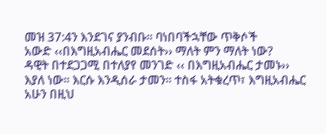መዝ 37:4ን እንደገና ያንብቡ። ባነበባችኋቸው ጥቅሶች
አውድ ‹‹በእግዚአብሔር መደሰት›› ማለት ምን ማለት ነው?
ዳዊት በተደጋጋሚ በተለያየ መንገድ ‹‹ በእግዚአብሔር ታመኑ››
እያለ ነው። እርሱ እንዲሰራ ታመን። ተስፋ አትቁረጥ፣ እግዚአብሔር
አሁን በዚህ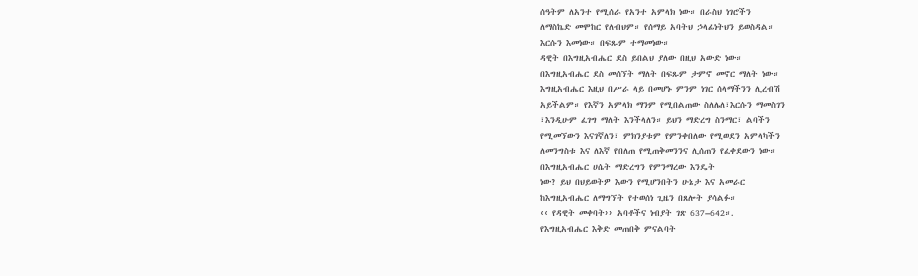ሰዓትም ለአንተ የሚሰራ የአንተ አምላክ ነው። በራስህ ነገሮችን
ለማስኬድ መሞከር የለብህም። የሰማይ አባትህ ኃላፊነትህን ይወስዳል።
እርሱን እመነው። በፍጹም ተማመነው።
ዳዊት በእግዚአብሔር ደስ ይበልህ ያለው በዚህ አውድ ነው።
በእግዚአብሔር ደስ መሰኘት ማለት በፍጹም ታምኖ መኖር ማለት ነው።
እግዚአብሔር እዚህ በሥራ ላይ በመሆኑ ምንም ነገር ሰላማችንን ሊረብሽ
አይችልም። የእኛን አምላክ ማንም የሚበልጠው ስለሌለ፣እርሱን ማመስገን
፣እንዲሁም ፈገግ ማለት እንችላለን። ይህን ማድረግ ስንማር፣ ልባችን
የሚመኘውን እናገኛለን፣ ምክንያቱም የምንቀበለው የሚወደን አምላካችን
ለመንግስቱ እና ለእኛ የበለጠ የሚጠቅመንንና ሊሰጠን የፈቀደውን ነው።
በእግዚአብሔር ሀሴት ማድረግን የምንማረው እንዴት
ነው? ይህ በህይወትዎ እውን የሚሆንበትን ሁኔታ እና አመራር
ከእግዚአብሔር ለማግኘት የተወሰነ ጊዜን በጸሎት ያሳልፉ።
‹‹ የዳዊት መቀባት›› አባቶችና ነብያት ገጽ 637–642።.
የእግዚአብሔር እቅድ መጠበቅ ምናልባት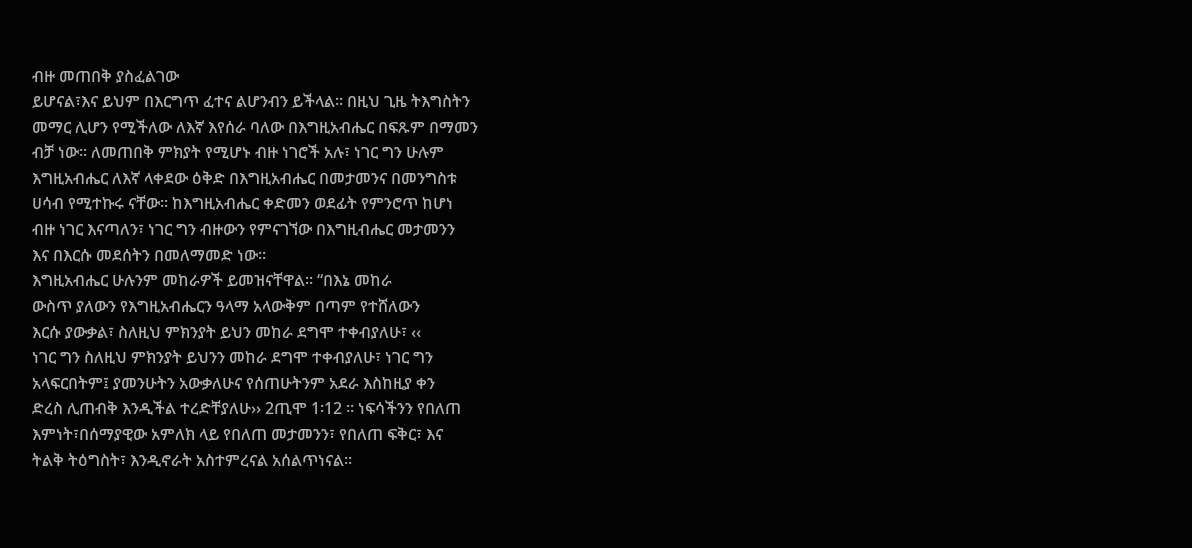ብዙ መጠበቅ ያስፈልገው
ይሆናል፣እና ይህም በእርግጥ ፈተና ልሆንብን ይችላል። በዚህ ጊዜ ትእግስትን
መማር ሊሆን የሚችለው ለእኛ እየሰራ ባለው በእግዚአብሔር በፍጹም በማመን
ብቻ ነው። ለመጠበቅ ምክያት የሚሆኑ ብዙ ነገሮች አሉ፣ ነገር ግን ሁሉም
እግዚአብሔር ለእኛ ላቀደው ዕቅድ በእግዚአብሔር በመታመንና በመንግስቱ
ሀሳብ የሚተኩሩ ናቸው። ከእግዚአብሔር ቀድመን ወደፊት የምንሮጥ ከሆነ
ብዙ ነገር እናጣለን፣ ነገር ግን ብዙውን የምናገኘው በእግዚብሔር መታመንን
እና በእርሱ መደሰትን በመለማመድ ነው።
እግዚአብሔር ሁሉንም መከራዎች ይመዝናቸዋል። “በእኔ መከራ
ውስጥ ያለውን የእግዚአብሔርን ዓላማ አላውቅም በጣም የተሸለውን
እርሱ ያውቃል፣ ስለዚህ ምክንያት ይህን መከራ ደግሞ ተቀብያለሁ፣ ‹‹
ነገር ግን ስለዚህ ምክንያት ይህንን መከራ ደግሞ ተቀብያለሁ፣ ነገር ግን
አላፍርበትም፤ ያመንሁትን አውቃለሁና የሰጠሁትንም አደራ እስከዚያ ቀን
ድረስ ሊጠብቅ እንዲችል ተረድቸያለሁ›› 2ጢሞ 1፡12 ። ነፍሳችንን የበለጠ
እምነት፣በሰማያዊው አምለክ ላይ የበለጠ መታመንን፣ የበለጠ ፍቅር፣ እና
ትልቅ ትዕግስት፣ እንዲኖራት አስተምረናል አሰልጥነናል።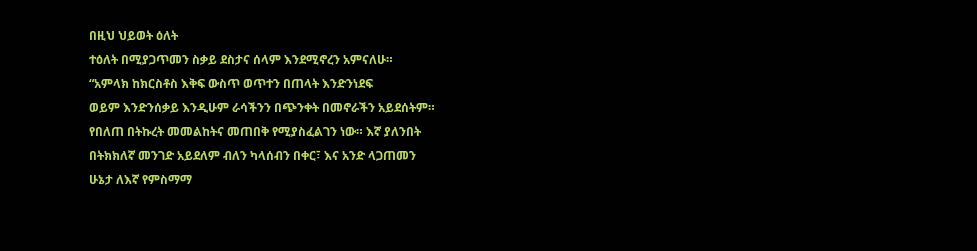በዚህ ህይወት ዕለት
ተዕለት በሚያጋጥመን ስቃይ ደስታና ሰላም እንደሚኖረን አምናለሁ።
“አምላክ ከክርስቶስ እቅፍ ውስጥ ወጥተን በጠላት እንድንነደፍ
ወይም እንድንሰቃይ እንዲሁም ራሳችንን በጭንቀት በመኖራችን አይደሰትም።
የበለጠ በትኩረት መመልከትና መጠበቅ የሚያስፈልገን ነው። እኛ ያለንበት
በትክክለኛ መንገድ አይደለም ብለን ካላሰብን በቀር፣ እና አንድ ላጋጠመን
ሁኔታ ለእኛ የምስማማ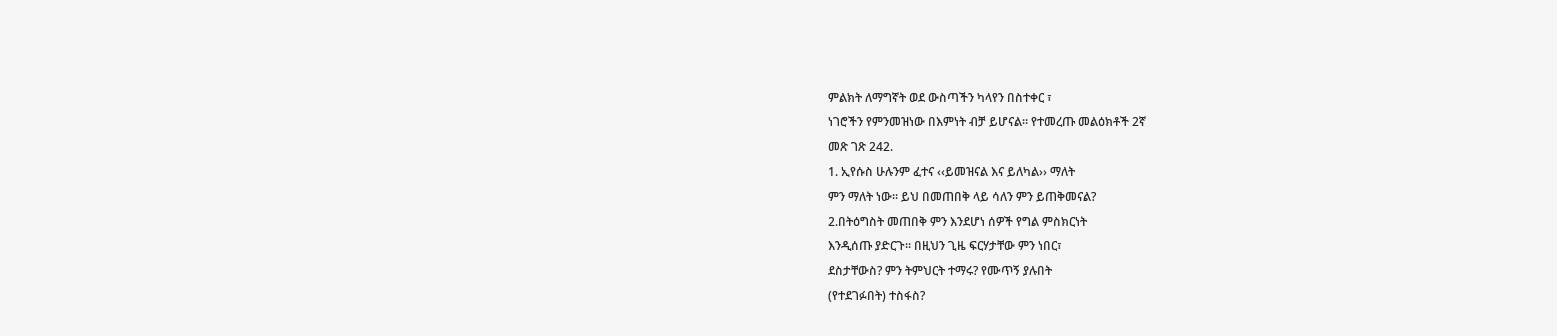ምልክት ለማግኛት ወደ ውስጣችን ካላየን በስተቀር ፣
ነገሮችን የምንመዝነው በእምነት ብቻ ይሆናል። የተመረጡ መልዕክቶች 2ኛ
መጽ ገጽ 242.
1. ኢየሱስ ሁሉንም ፈተና ‹‹ይመዝናል እና ይለካል›› ማለት
ምን ማለት ነው። ይህ በመጠበቅ ላይ ሳለን ምን ይጠቅመናል?
2.በትዕግስት መጠበቅ ምን እንደሆነ ሰዎች የግል ምስክርነት
እንዲሰጡ ያድርጉ። በዚህን ጊዜ ፍርሃታቸው ምን ነበር፣
ደስታቸውስ? ምን ትምህርት ተማሩ? የሙጥኝ ያሉበት
(የተደገፉበት) ተስፋስ?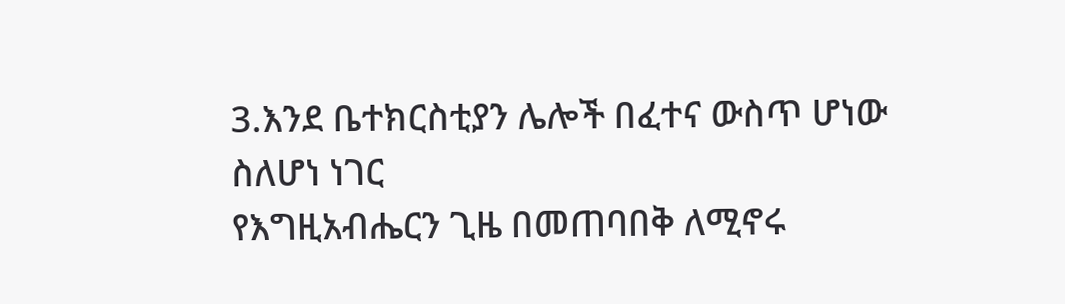3.እንደ ቤተክርስቲያን ሌሎች በፈተና ውስጥ ሆነው ስለሆነ ነገር
የእግዚአብሔርን ጊዜ በመጠባበቅ ለሚኖሩ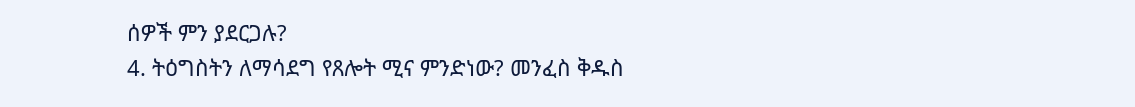ሰዎች ምን ያደርጋሉ?
4. ትዕግስትን ለማሳደግ የጸሎት ሚና ምንድነው? መንፈስ ቅዱስ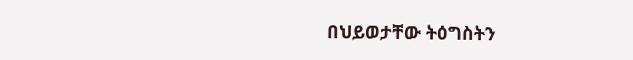በህይወታቸው ትዕግስትን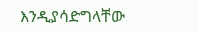እንዲያሳድግላቸው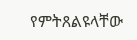የምትጸልዩላቸው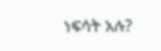ነፍሳት አሉ?